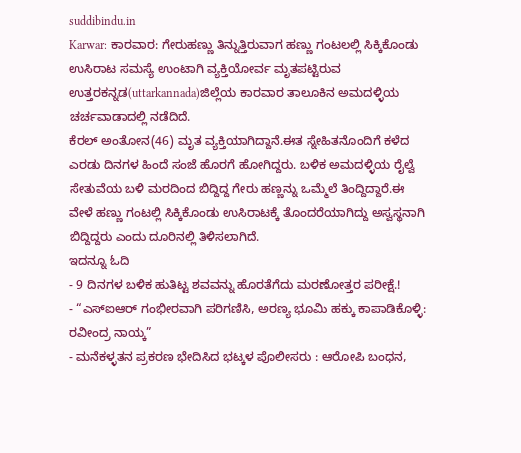suddibindu.in
Karwar: ಕಾರವಾರ: ಗೇರುಹಣ್ಣು ತಿನ್ನುತ್ತಿರುವಾಗ ಹಣ್ಣು ಗಂಟಲಲ್ಲಿ ಸಿಕ್ಕಿಕೊಂಡು ಉಸಿರಾಟ ಸಮಸ್ಯೆ ಉಂಟಾಗಿ ವ್ಯಕ್ತಿಯೋರ್ವ ಮೃತಪಟ್ಟಿರುವ ಉತ್ತರಕನ್ನಡ(uttarkannada)ಜಿಲ್ಲೆಯ ಕಾರವಾರ ತಾಲೂಕಿನ ಅಮದಳ್ಳಿಯ ಚರ್ಚವಾಡಾದಲ್ಲಿ ನಡೆದಿದೆ.
ಕೆರಲ್ ಅಂತೋನ(46) ಮೃತ ವ್ಯಕ್ತಿಯಾಗಿದ್ದಾನೆ.ಈತ ಸ್ನೇಹಿತನೊಂದಿಗೆ ಕಳೆದ ಎರಡು ದಿನಗಳ ಹಿಂದೆ ಸಂಜೆ ಹೊರಗೆ ಹೋಗಿದ್ದರು. ಬಳಿಕ ಅಮದಳ್ಳಿಯ ರೈಲ್ವೆ ಸೇತುವೆಯ ಬಳಿ ಮರದಿಂದ ಬಿದ್ದಿದ್ದ ಗೇರು ಹಣ್ಣನ್ನು ಒಮ್ಮೆಲೆ ತಿಂದ್ದಿದ್ದಾರೆ.ಈ ವೇಳೆ ಹಣ್ಣು ಗಂಟಲ್ಲಿ ಸಿಕ್ಕಿಕೊಂಡು ಉಸಿರಾಟಕ್ಕೆ ತೊಂದರೆಯಾಗಿದ್ದು ಅಸ್ವಸ್ಥನಾಗಿ ಬಿದ್ದಿದ್ದರು ಎಂದು ದೂರಿನಲ್ಲಿ ತಿಳಿಸಲಾಗಿದೆ.
ಇದನ್ನೂ ಓದಿ
- 9 ದಿನಗಳ ಬಳಿಕ ಹುತಿಟ್ಟ ಶವವನ್ನು ಹೊರತೆಗೆದು ಮರಣೋತ್ತರ ಪರೀಕ್ಷೆ.!
- “ಎಸ್ಐಆರ್ ಗಂಭೀರವಾಗಿ ಪರಿಗಣಿಸಿ, ಅರಣ್ಯ ಭೂಮಿ ಹಕ್ಕು ಕಾಪಾಡಿಕೊಳ್ಳಿ: ರವೀಂದ್ರ ನಾಯ್ಕ”
- ಮನೆಕಳ್ಳತನ ಪ್ರಕರಣ ಭೇದಿಸಿದ ಭಟ್ಕಳ ಪೊಲೀಸರು : ಆರೋಪಿ ಬಂಧನ,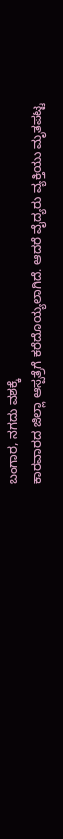ಬಂಗಾರ, ನಗದು ವಶಕ್ಕೆ
ಕಾರವಾರದ ಜಿಲ್ಲಾ ಆಸ್ಪತ್ರೆಗೆ ಕರೆದೊಯ್ಯಲಾಗಿದೆ. ಆದರೆ ವೈದ್ಯರು ವ್ಯಕ್ತಿಯು ಮೃತಪಟ್ಟ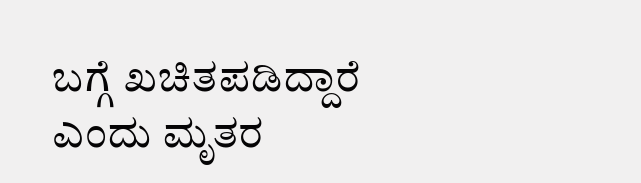ಬಗ್ಗೆ ಖಚಿತಪಡಿದ್ದಾರೆ ಎಂದು ಮೃತರ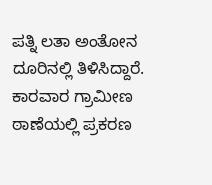ಪತ್ನಿ ಲತಾ ಅಂತೋನ ದೂರಿನಲ್ಲಿ ತಿಳಿಸಿದ್ದಾರೆ. ಕಾರವಾರ ಗ್ರಾಮೀಣ ಠಾಣೆಯಲ್ಲಿ ಪ್ರಕರಣ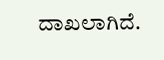ದಾಖಲಾಗಿದೆ.